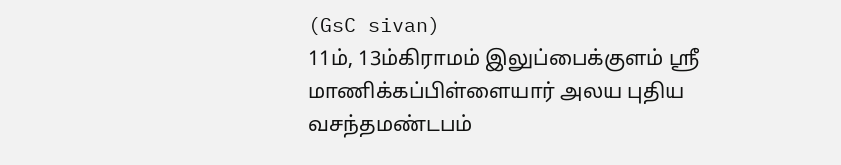(GsC sivan)
11ம், 13ம்கிராமம் இலுப்பைக்குளம் ஸ்ரீ மாணிக்கப்பிள்ளையார் அலய புதிய வசந்தமண்டபம்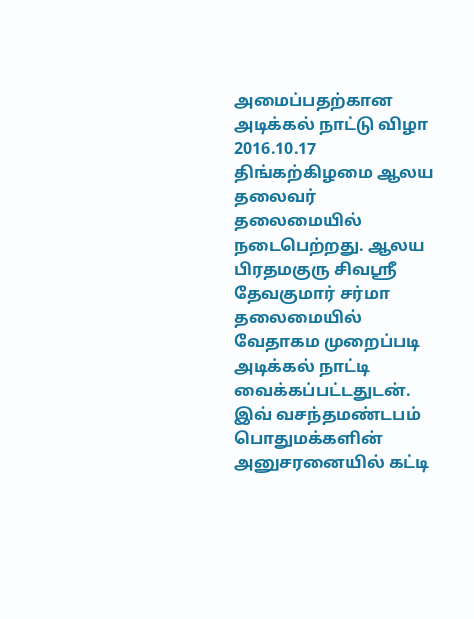அமைப்பதற்கான அடிக்கல் நாட்டு விழா 2016.10.17 திங்கற்கிழமை ஆலய தலைவர் தலைமையில் நடைபெற்றது. ஆலய பிரதமகுரு சிவஸ்ரீ தேவகுமார் சர்மா தலைமையில் வேதாகம முறைப்படி அடிக்கல் நாட்டி வைக்கப்பட்டதுடன். இவ் வசந்தமண்டபம் பொதுமக்களின் அனுசரனையில் கட்டி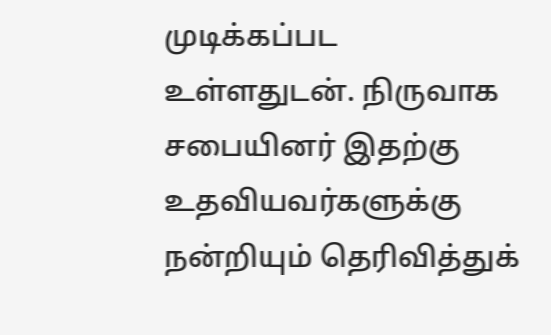முடிக்கப்பட உள்ளதுடன். நிருவாக சபையினர் இதற்கு உதவியவர்களுக்கு நன்றியும் தெரிவித்துக்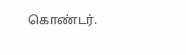கொண்டர்.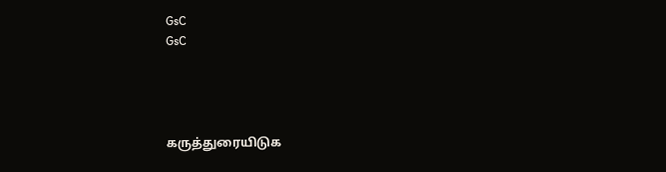GsC
GsC




கருத்துரையிடுக